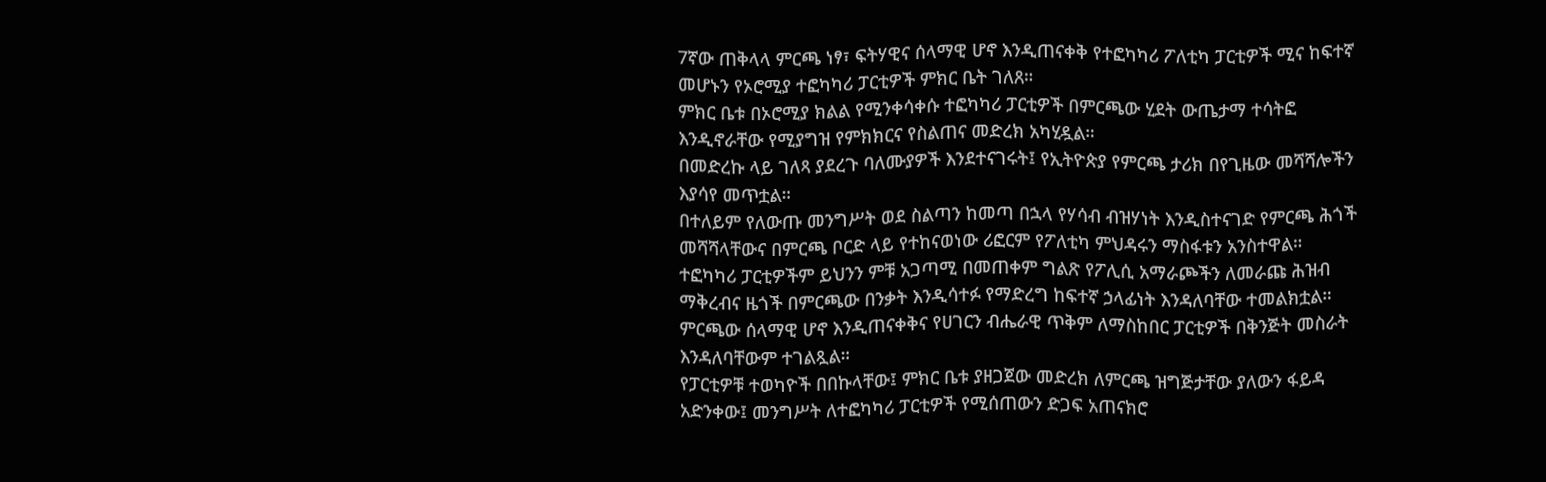7ኛው ጠቅላላ ምርጫ ነፃ፣ ፍትሃዊና ሰላማዊ ሆኖ እንዲጠናቀቅ የተፎካካሪ ፖለቲካ ፓርቲዎች ሚና ከፍተኛ መሆኑን የኦሮሚያ ተፎካካሪ ፓርቲዎች ምክር ቤት ገለጸ።
ምክር ቤቱ በኦሮሚያ ክልል የሚንቀሳቀሱ ተፎካካሪ ፓርቲዎች በምርጫው ሂደት ውጤታማ ተሳትፎ እንዲኖራቸው የሚያግዝ የምክክርና የስልጠና መድረክ አካሂዷል።
በመድረኩ ላይ ገለጻ ያደረጉ ባለሙያዎች እንደተናገሩት፤ የኢትዮጵያ የምርጫ ታሪክ በየጊዜው መሻሻሎችን እያሳየ መጥቷል።
በተለይም የለውጡ መንግሥት ወደ ስልጣን ከመጣ በኋላ የሃሳብ ብዝሃነት እንዲስተናገድ የምርጫ ሕጎች መሻሻላቸውና በምርጫ ቦርድ ላይ የተከናወነው ሪፎርም የፖለቲካ ምህዳሩን ማስፋቱን አንስተዋል።
ተፎካካሪ ፓርቲዎችም ይህንን ምቹ አጋጣሚ በመጠቀም ግልጽ የፖሊሲ አማራጮችን ለመራጩ ሕዝብ ማቅረብና ዜጎች በምርጫው በንቃት እንዲሳተፉ የማድረግ ከፍተኛ ኃላፊነት እንዳለባቸው ተመልክቷል።
ምርጫው ሰላማዊ ሆኖ እንዲጠናቀቅና የሀገርን ብሔራዊ ጥቅም ለማስከበር ፓርቲዎች በቅንጅት መስራት እንዳለባቸውም ተገልጿል።
የፓርቲዎቹ ተወካዮች በበኩላቸው፤ ምክር ቤቱ ያዘጋጀው መድረክ ለምርጫ ዝግጅታቸው ያለውን ፋይዳ አድንቀው፤ መንግሥት ለተፎካካሪ ፓርቲዎች የሚሰጠውን ድጋፍ አጠናክሮ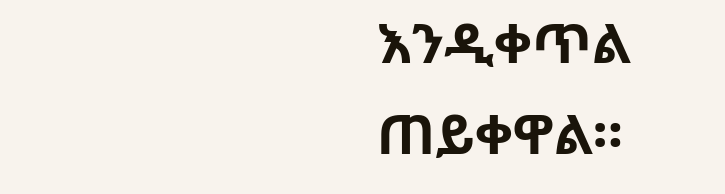እንዲቀጥል ጠይቀዋል።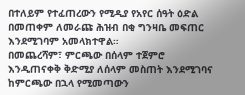በተለይም የተፈጠረውን የሚዲያ የአየር ሰዓት ዕድል በመጠቀም ለመራጩ ሕዝብ በቂ ግንዛቤ መፍጠር እንደሚገባም አመላክተዋል።
በመጨረሻም፣ ምርጫው በሰላም ተጀምሮ እንዲጠናቀቅ ቅድሚያ ለሰላም መስጠት እንደሚገባና ከምርጫው በኋላ የሚመጣውን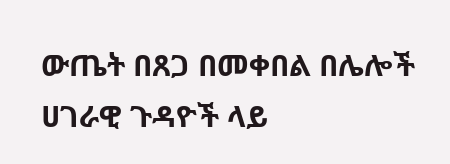ውጤት በጸጋ በመቀበል በሌሎች ሀገራዊ ጉዳዮች ላይ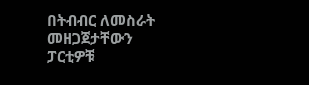በትብብር ለመስራት መዘጋጀታቸውን ፓርቲዎቹ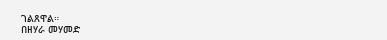ገልጸዋል።
በዘሃራ መሃመድ